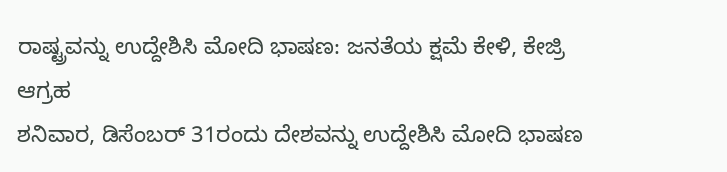ರಾಷ್ಟ್ರವನ್ನು ಉದ್ದೇಶಿಸಿ ಮೋದಿ ಭಾಷಣ: ಜನತೆಯ ಕ್ಷಮೆ ಕೇಳಿ, ಕೇಜ್ರಿ ಆಗ್ರಹ
ಶನಿವಾರ, ಡಿಸೆಂಬರ್ 31ರಂದು ದೇಶವನ್ನು ಉದ್ದೇಶಿಸಿ ಮೋದಿ ಭಾಷಣ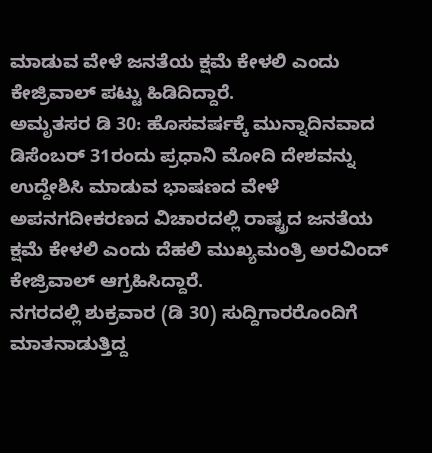ಮಾಡುವ ವೇಳೆ ಜನತೆಯ ಕ್ಷಮೆ ಕೇಳಲಿ ಎಂದು ಕೇಜ್ರಿವಾಲ್ ಪಟ್ಟು ಹಿಡಿದಿದ್ದಾರೆ.
ಅಮೃತಸರ ಡಿ 30: ಹೊಸವರ್ಷಕ್ಕೆ ಮುನ್ನಾದಿನವಾದ ಡಿಸೆಂಬರ್ 31ರಂದು ಪ್ರಧಾನಿ ಮೋದಿ ದೇಶವನ್ನು ಉದ್ದೇಶಿಸಿ ಮಾಡುವ ಭಾಷಣದ ವೇಳೆ ಅಪನಗದೀಕರಣದ ವಿಚಾರದಲ್ಲಿ ರಾಷ್ಟ್ರದ ಜನತೆಯ ಕ್ಷಮೆ ಕೇಳಲಿ ಎಂದು ದೆಹಲಿ ಮುಖ್ಯಮಂತ್ರಿ ಅರವಿಂದ್ ಕೇಜ್ರಿವಾಲ್ ಆಗ್ರಹಿಸಿದ್ದಾರೆ.
ನಗರದಲ್ಲಿ ಶುಕ್ರವಾರ (ಡಿ 30) ಸುದ್ದಿಗಾರರೊಂದಿಗೆ ಮಾತನಾಡುತ್ತಿದ್ದ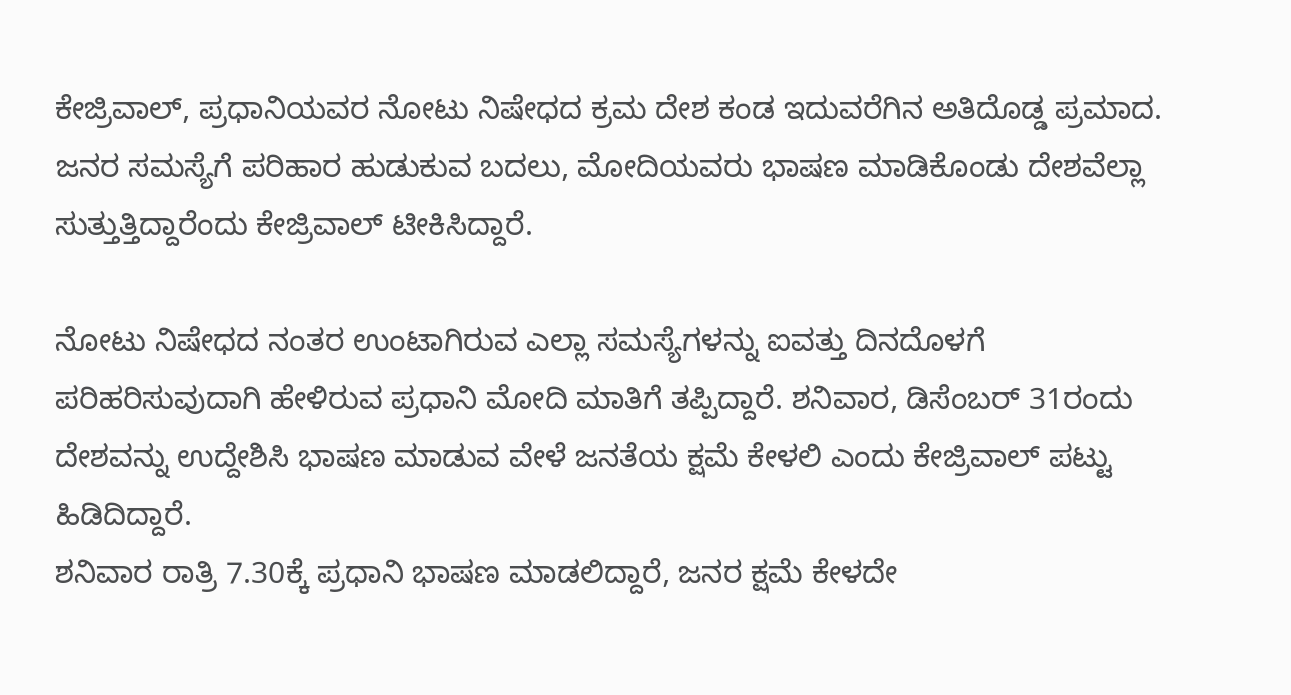ಕೇಜ್ರಿವಾಲ್, ಪ್ರಧಾನಿಯವರ ನೋಟು ನಿಷೇಧದ ಕ್ರಮ ದೇಶ ಕಂಡ ಇದುವರೆಗಿನ ಅತಿದೊಡ್ಡ ಪ್ರಮಾದ. ಜನರ ಸಮಸ್ಯೆಗೆ ಪರಿಹಾರ ಹುಡುಕುವ ಬದಲು, ಮೋದಿಯವರು ಭಾಷಣ ಮಾಡಿಕೊಂಡು ದೇಶವೆಲ್ಲಾ ಸುತ್ತುತ್ತಿದ್ದಾರೆಂದು ಕೇಜ್ರಿವಾಲ್ ಟೀಕಿಸಿದ್ದಾರೆ.

ನೋಟು ನಿಷೇಧದ ನಂತರ ಉಂಟಾಗಿರುವ ಎಲ್ಲಾ ಸಮಸ್ಯೆಗಳನ್ನು ಐವತ್ತು ದಿನದೊಳಗೆ ಪರಿಹರಿಸುವುದಾಗಿ ಹೇಳಿರುವ ಪ್ರಧಾನಿ ಮೋದಿ ಮಾತಿಗೆ ತಪ್ಪಿದ್ದಾರೆ. ಶನಿವಾರ, ಡಿಸೆಂಬರ್ 31ರಂದು ದೇಶವನ್ನು ಉದ್ದೇಶಿಸಿ ಭಾಷಣ ಮಾಡುವ ವೇಳೆ ಜನತೆಯ ಕ್ಷಮೆ ಕೇಳಲಿ ಎಂದು ಕೇಜ್ರಿವಾಲ್ ಪಟ್ಟು ಹಿಡಿದಿದ್ದಾರೆ.
ಶನಿವಾರ ರಾತ್ರಿ 7.30ಕ್ಕೆ ಪ್ರಧಾನಿ ಭಾಷಣ ಮಾಡಲಿದ್ದಾರೆ, ಜನರ ಕ್ಷಮೆ ಕೇಳದೇ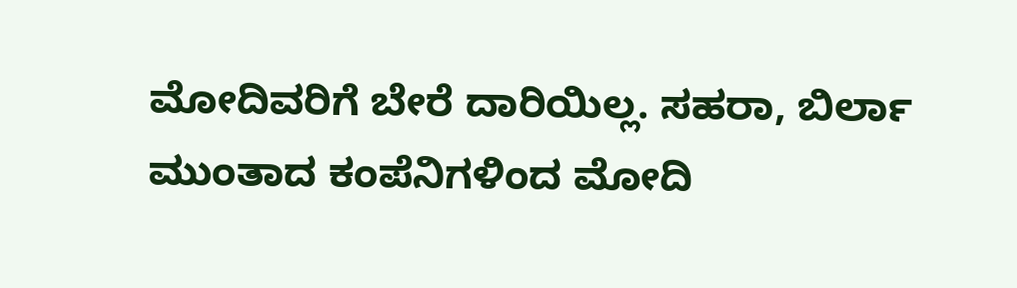ಮೋದಿವರಿಗೆ ಬೇರೆ ದಾರಿಯಿಲ್ಲ. ಸಹರಾ, ಬಿರ್ಲಾ ಮುಂತಾದ ಕಂಪೆನಿಗಳಿಂದ ಮೋದಿ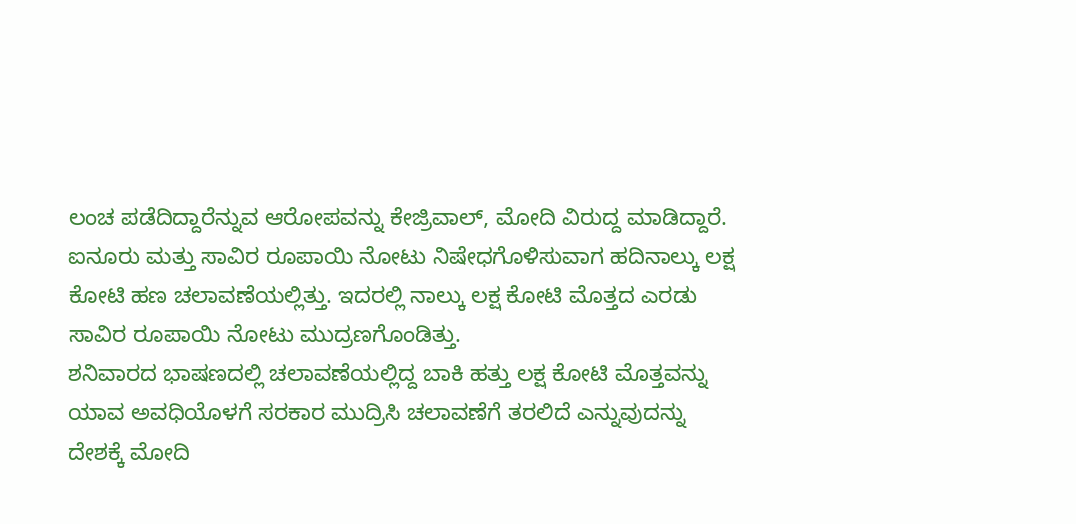ಲಂಚ ಪಡೆದಿದ್ದಾರೆನ್ನುವ ಆರೋಪವನ್ನು ಕೇಜ್ರಿವಾಲ್, ಮೋದಿ ವಿರುದ್ದ ಮಾಡಿದ್ದಾರೆ.
ಐನೂರು ಮತ್ತು ಸಾವಿರ ರೂಪಾಯಿ ನೋಟು ನಿಷೇಧಗೊಳಿಸುವಾಗ ಹದಿನಾಲ್ಕು ಲಕ್ಷ ಕೋಟಿ ಹಣ ಚಲಾವಣೆಯಲ್ಲಿತ್ತು. ಇದರಲ್ಲಿ ನಾಲ್ಕು ಲಕ್ಷ ಕೋಟಿ ಮೊತ್ತದ ಎರಡು ಸಾವಿರ ರೂಪಾಯಿ ನೋಟು ಮುದ್ರಣಗೊಂಡಿತ್ತು.
ಶನಿವಾರದ ಭಾಷಣದಲ್ಲಿ ಚಲಾವಣೆಯಲ್ಲಿದ್ದ ಬಾಕಿ ಹತ್ತು ಲಕ್ಷ ಕೋಟಿ ಮೊತ್ತವನ್ನು ಯಾವ ಅವಧಿಯೊಳಗೆ ಸರಕಾರ ಮುದ್ರಿಸಿ ಚಲಾವಣೆಗೆ ತರಲಿದೆ ಎನ್ನುವುದನ್ನು ದೇಶಕ್ಕೆ ಮೋದಿ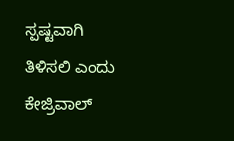ಸ್ಪಷ್ಟವಾಗಿ ತಿಳಿಸಲಿ ಎಂದು ಕೇಜ್ರಿವಾಲ್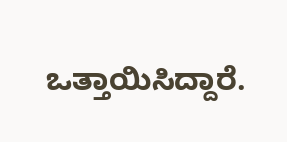ಒತ್ತಾಯಿಸಿದ್ದಾರೆ.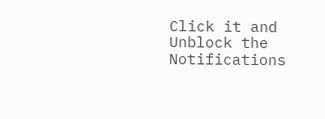Click it and Unblock the Notifications